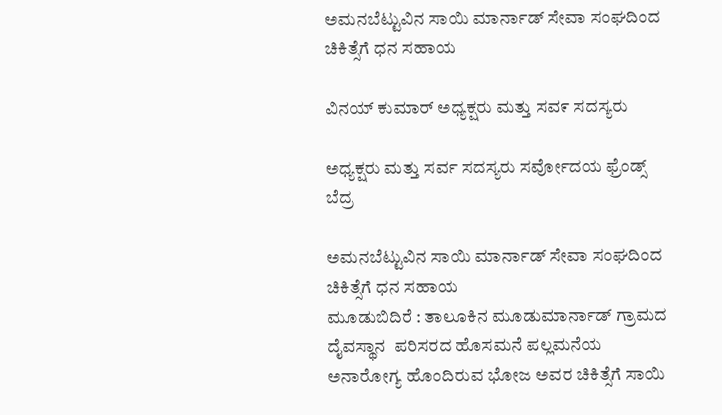ಅಮನಬೆಟ್ಟುವಿನ ಸಾಯಿ ಮಾರ್ನಾಡ್ ಸೇವಾ ಸಂಘದಿಂದ ಚಿಕಿತ್ಸೆಗೆ ಧನ ಸಹಾಯ

ವಿನಯ್ ಕುಮಾರ್ ಅಧ್ಯಕ್ಷರು ಮತ್ತು ಸವ೯ ಸದಸ್ಯರು

ಅಧ್ಯಕ್ಷರು ಮತ್ತು ಸರ್ವ ಸದಸ್ಯರು ಸರ್ವೋದಯ ಫ್ರೆಂಡ್ಸ್ ಬೆದ್ರ

ಅಮನಬೆಟ್ಟುವಿನ ಸಾಯಿ ಮಾರ್ನಾಡ್ ಸೇವಾ ಸಂಘದಿಂದ ಚಿಕಿತ್ಸೆಗೆ ಧನ ಸಹಾಯ
ಮೂಡುಬಿದಿರೆ : ತಾಲೂಕಿನ ಮೂಡುಮಾರ್ನಾಡ್ ಗ್ರಾಮದ  ದೈವಸ್ಥಾನ  ಪರಿಸರದ ಹೊಸಮನೆ ಪಲ್ಲಮನೆಯ ಅನಾರೋಗ್ಯ ಹೊಂದಿರುವ ಭೋಜ ಅವರ ಚಿಕಿತ್ಸೆಗೆ ಸಾಯಿ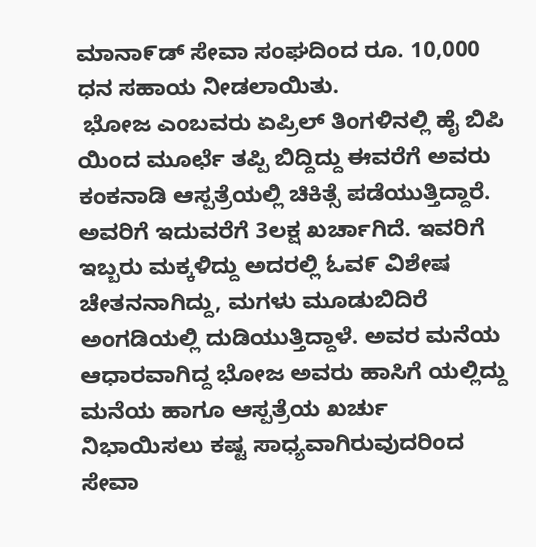ಮಾನಾ೯ಡ್ ಸೇವಾ ಸಂಘದಿಂದ ರೂ. 10,000 ಧನ ಸಹಾಯ ನೀಡಲಾಯಿತು.
 ಭೋಜ ಎಂಬವರು ಏಪ್ರಿಲ್ ತಿಂಗಳಿನಲ್ಲಿ ಹೈ ಬಿಪಿ ಯಿಂದ ಮೂರ್ಛೆ ತಪ್ಪಿ ಬಿದ್ದಿದ್ದು ಈವರೆಗೆ ಅವರು ಕಂಕನಾಡಿ ಆಸ್ಪತ್ರೆಯಲ್ಲಿ ಚಿಕಿತ್ಸೆ ಪಡೆಯುತ್ತಿದ್ದಾರೆ. ಅವರಿಗೆ ಇದುವರೆಗೆ 3ಲಕ್ಷ ಖರ್ಚಾಗಿದೆ. ಇವರಿಗೆ ಇಬ್ಬರು ಮಕ್ಕಳಿದ್ದು ಅದರಲ್ಲಿ ಓವ೯ ವಿಶೇಷ ಚೇತನನಾಗಿದ್ದು, ಮಗಳು ಮೂಡುಬಿದಿರೆ ಅಂಗಡಿಯಲ್ಲಿ ದುಡಿಯುತ್ತಿದ್ದಾಳೆ. ಅವರ ಮನೆಯ ಆಧಾರವಾಗಿದ್ದ ಭೋಜ ಅವರು ಹಾಸಿಗೆ ಯಲ್ಲಿದ್ದು ಮನೆಯ ಹಾಗೂ ಆಸ್ಪತ್ರೆಯ ಖರ್ಚು ನಿಭಾಯಿಸಲು ಕಷ್ಟ ಸಾಧ್ಯವಾಗಿರುವುದರಿಂದ ಸೇವಾ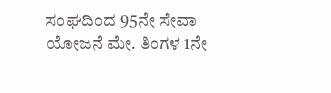ಸಂಘದಿಂದ 95ನೇ ಸೇವಾ ಯೋಜನೆ ಮೇ. ತಿಂಗಳ 1ನೇ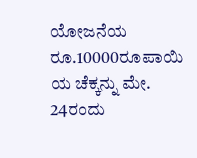ಯೋಜನೆಯ ರೂ.10000ರೂಪಾಯಿ ಯ ಚೆಕ್ಕನ್ನು ಮೇ. 24ರಂದು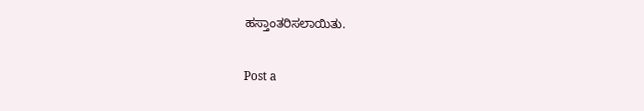ಹಸ್ತಾಂತರಿಸಲಾಯಿತು.

Post a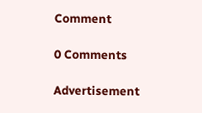Comment

0 Comments

Advertisement